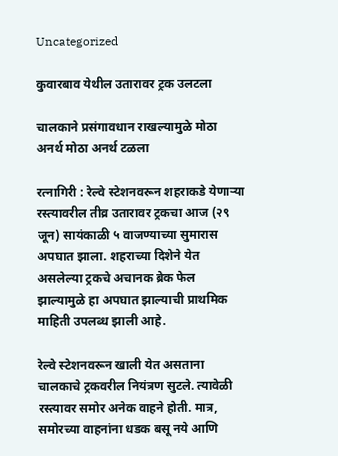Uncategorized

कुवारबाव येथील उतारावर ट्रक उलटला

चालकाने प्रसंगावधान राखल्यामुळे मोठा अनर्थ मोठा अनर्थ टळला

रत्नागिरी : रेल्वे स्टेशनवरून शहराकडे येणाऱ्या रस्त्यावरील तीव्र उतारावर ट्रकचा आज (२९ जून) सायंकाळी ५ वाजण्याच्या सुमारास अपघात झाला. शहराच्या दिशेने येत असलेल्या ट्रकचे अचानक ब्रेक फेल झाल्यामुळे हा अपघात झाल्याची प्राथमिक माहिती उपलब्ध झाली आहे.

रेल्वे स्टेशनवरून खाली येत असताना चालकाचे ट्रकवरील नियंत्रण सुटले. त्यावेळी रस्त्यावर समोर अनेक वाहने होती. मात्र, समोरच्या वाहनांना धडक बसू नये आणि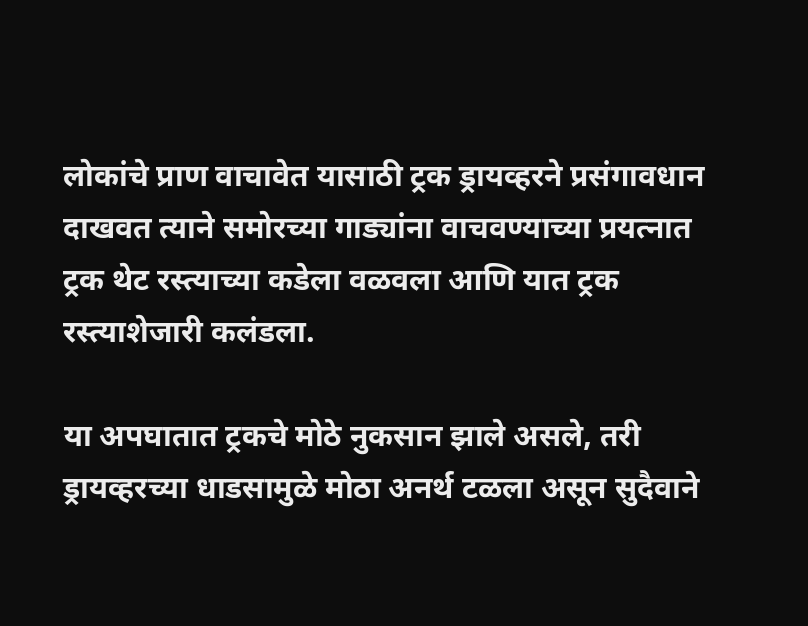लोकांचे प्राण वाचावेत यासाठी ट्रक ड्रायव्हरने प्रसंगावधान दाखवत त्याने समोरच्या गाड्यांना वाचवण्याच्या प्रयत्नात ट्रक थेट रस्त्याच्या कडेला वळवला आणि यात ट्रक रस्त्याशेजारी कलंडला.

या अपघातात ट्रकचे मोठे नुकसान झाले असले, तरी ड्रायव्हरच्या धाडसामुळे मोठा अनर्थ टळला असून सुदैवाने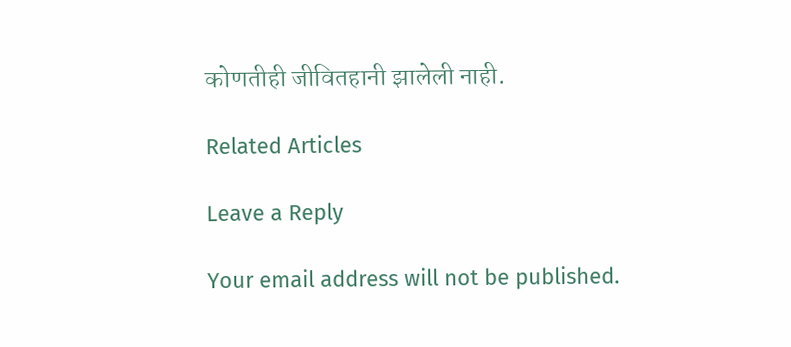कोणतीही जीवितहानी झालेली नाही.

Related Articles

Leave a Reply

Your email address will not be published.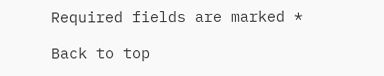Required fields are marked *

Back to top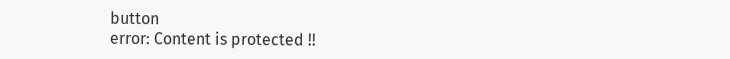button
error: Content is protected !!